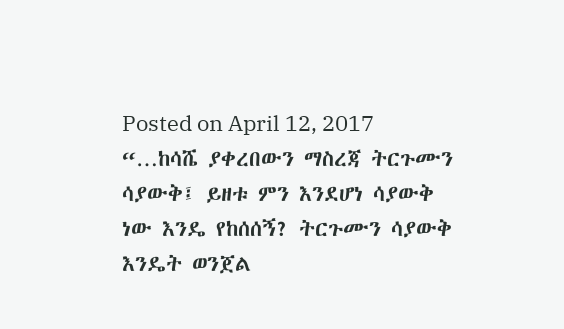Posted on April 12, 2017
“…ከሳሼ ያቀረበውን ማስረጃ ትርጉሙን ሳያውቅ፤ ይዘቱ ምን እንደሆነ ሳያውቅ ነው እንዴ የከሰሰኝ? ትርጉሙን ሳያውቅ እንዴት ወንጀል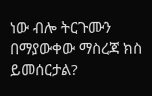ነው ብሎ ትርጉሙን በማያውቀው ማስረጃ ክስ ይመሰርታል?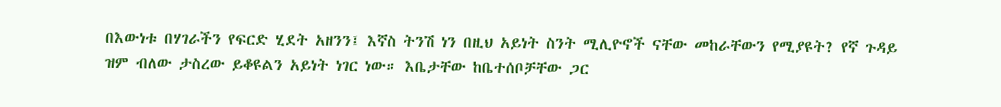በእውነቱ በሃገራችን የፍርድ ሂደት አዘንን፤ እኛስ ትንሽ ነን በዚህ አይነት ስንት ሚሊዮኖች ናቸው መከራቸውን የሚያዩት? የኛ ጉዳይ ዝም ብለው ታስረው ይቆዩልን አይነት ነገር ነው። እቤታቸው ከቤተሰቦቻቸው ጋር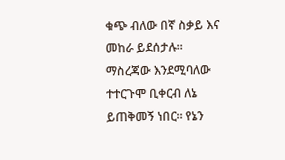ቁጭ ብለው በኛ ስቃይ እና መከራ ይደሰታሉ። ማስረጃው እንደሚባለው ተተርጉሞ ቢቀርብ ለኔ ይጠቅመኝ ነበር። የኔን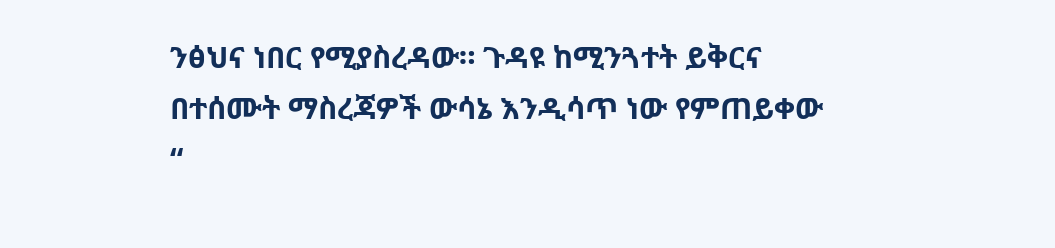ንፅህና ነበር የሚያስረዳው። ጉዳዩ ከሚንጓተት ይቅርና በተሰሙት ማስረጃዎች ውሳኔ እንዲሳጥ ነው የምጠይቀው “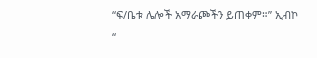“ፍ/ቤቱ ሌሎች አማራጮችን ይጠቀም።” ኢብኮ “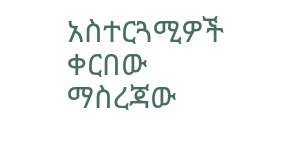አስተርጓሚዎች ቀርበው ማስረጃው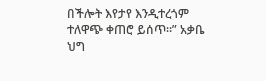በችሎት እየታየ እንዲተረጎም ተለዋጭ ቀጠሮ ይሰጥ።” አቃቤ ህግ